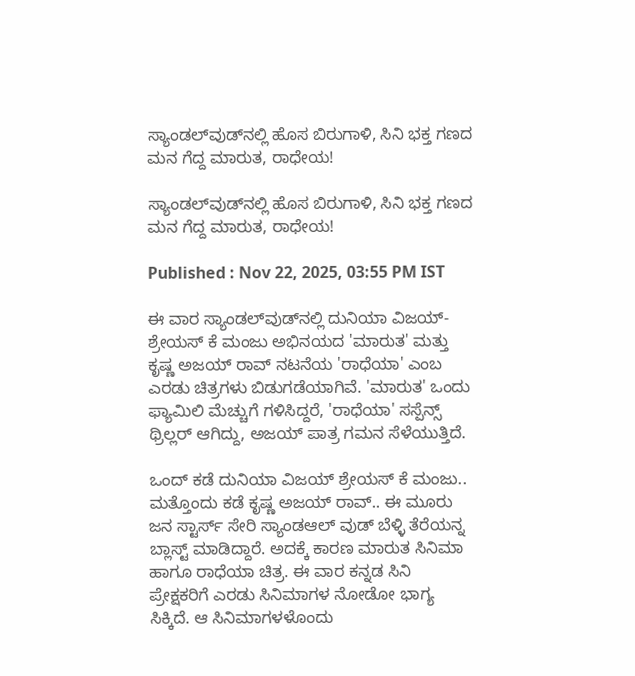ಸ್ಯಾಂಡಲ್‌ವುಡ್‌ನಲ್ಲಿ ಹೊಸ ಬಿರುಗಾಳಿ, ಸಿನಿ ಭಕ್ತ ಗಣದ ಮನ ಗೆದ್ದ ಮಾರುತ, ರಾಧೇಯ!

ಸ್ಯಾಂಡಲ್‌ವುಡ್‌ನಲ್ಲಿ ಹೊಸ ಬಿರುಗಾಳಿ, ಸಿನಿ ಭಕ್ತ ಗಣದ ಮನ ಗೆದ್ದ ಮಾರುತ, ರಾಧೇಯ!

Published : Nov 22, 2025, 03:55 PM IST

ಈ ವಾರ ಸ್ಯಾಂಡಲ್‌ವುಡ್‌ನಲ್ಲಿ ದುನಿಯಾ ವಿಜಯ್-ಶ್ರೇಯಸ್ ಕೆ ಮಂಜು ಅಭಿನಯದ 'ಮಾರುತ' ಮತ್ತು ಕೃಷ್ಣ ಅಜಯ್ ರಾವ್ ನಟನೆಯ 'ರಾಧೆಯಾ' ಎಂಬ ಎರಡು ಚಿತ್ರಗಳು ಬಿಡುಗಡೆಯಾಗಿವೆ. 'ಮಾರುತ' ಒಂದು ಫ್ಯಾಮಿಲಿ ಮೆಚ್ಚುಗೆ ಗಳಿಸಿದ್ದರೆ, 'ರಾಧೆಯಾ' ಸಸ್ಪೆನ್ಸ್ ಥ್ರಿಲ್ಲರ್ ಆಗಿದ್ದು, ಅಜಯ್ ಪಾತ್ರ ಗಮನ ಸೆಳೆಯುತ್ತಿದೆ.

ಒಂದ್ ಕಡೆ ದುನಿಯಾ ವಿಜಯ್ ಶ್ರೇಯಸ್ ಕೆ ಮಂಜು.. ಮತ್ತೊಂದು ಕಡೆ ಕೃಷ್ಣ ಅಜಯ್ ರಾವ್.. ಈ ಮೂರು ಜನ ಸ್ಟಾರ್ಸ್ ಸೇರಿ ಸ್ಯಾಂಡಆಲ್ ವುಡ್ ಬೆಳ್ಳಿ ತೆರೆಯನ್ನ ಬ್ಲಾಸ್ಟ್ ಮಾಡಿದ್ದಾರೆ. ಅದಕ್ಕೆ ಕಾರಣ ಮಾರುತ ಸಿನಿಮಾ ಹಾಗೂ ರಾಧೆಯಾ ಚಿತ್ರ. ಈ ವಾರ ಕನ್ನಡ ಸಿನಿ ಪ್ರೇಕ್ಷಕರಿಗೆ ಎರಡು ಸಿನಿಮಾಗಳ ನೋಡೋ ಭಾಗ್ಯ ಸಿಕ್ಕಿದೆ. ಆ ಸಿನಿಮಾಗಳಳೊಂದು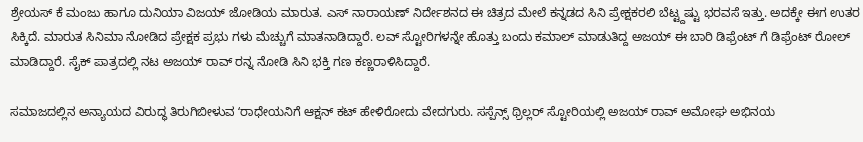ಶ್ರೇಯಸ್ ಕೆ ಮಂಜು ಹಾಗೂ ದುನಿಯಾ ವಿಜಯ್ ಜೋಡಿಯ ಮಾರುತ. ಎಸ್ ನಾರಾಯಣ್ ನಿರ್ದೇಶನದ ಈ ಚಿತ್ರದ ಮೇಲೆ ಕನ್ನಡದ ಸಿನಿ ಪ್ರೇಕ್ಷಕರಲಿ ಬೆಟ್ಟ್ದಷ್ಟು ಭರವಸೆ ಇತ್ತು. ಅದಕ್ಕೇ ಈಗ ಉತರ ಸಿಕ್ಕಿದೆ. ಮಾರುತ ಸಿನಿಮಾ ನೋಡಿದ ಪ್ರೇಕ್ಷಕ ಪ್ರಭು ಗಳು ಮೆಚ್ಚುಗೆ ಮಾತನಾಡಿದ್ದಾರೆ. ಲವ್ ಸ್ಟೋರಿಗಳನ್ನೇ ಹೊತ್ತು ಬಂದು ಕಮಾಲ್ ಮಾಡುತಿದ್ದ ಅಜಯ್ ಈ ಬಾರಿ ಡಿಫ್ರೆಂಟ್ ಗೆ ಡಿಫ್ರೆಂಟ್ ರೋಲ್ ಮಾಡಿದ್ದಾರೆ. ಸೈಕ್ ಪಾತ್ರದಲ್ಲಿ ನಟ ಅಜಯ್ ರಾವ್ ರನ್ನ ನೋಡಿ ಸಿನಿ ಭಕ್ತಿ ಗಣ ಕಣ್ಣರಾಳಿಸಿದ್ದಾರೆ.

ಸಮಾಜದಲ್ಲಿನ ಅನ್ಯಾಯದ ವಿರುದ್ಧ ತಿರುಗಿಬೀಳುವ ʻರಾಧೇಯನಿಗೆ ಆಕ್ಷನ್ ಕಟ್ ಹೇಳಿರೋದು ವೇದಗುರು. ಸಸ್ಪೆನ್ಸ್ ಥ್ರಿಲ್ಲರ್ ಸ್ಟೋರಿಯಲ್ಲಿ ಅಜಯ್ ರಾವ್ ಅಮೋಘ ಅಭಿನಯ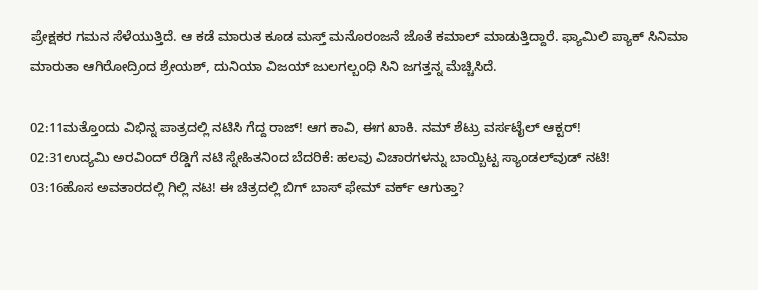ಪ್ರೇಕ್ಷಕರ ಗಮನ ಸೆಳೆಯುತ್ತಿದೆ. ಆ ಕಡೆ ಮಾರುತ ಕೂಡ ಮಸ್ತ್ ಮನೊರಂಜನೆ ಜೊತೆ ಕಮಾಲ್ ಮಾಡುತ್ತಿದ್ದಾರೆ. ಫ್ಯಾಮಿಲಿ ಪ್ಯಾಕ್ ಸಿನಿಮಾ ಮಾರುತಾ ಆಗಿರೋದ್ರಿಂದ ಶ್ರೇಯಶ್, ದುನಿಯಾ ವಿಜಯ್ ಜುಲಗಲ್ಬಂಧಿ ಸಿನಿ ಜಗತ್ತನ್ನ ಮೆಚ್ಚಿಸಿದೆ.

02:11ಮತ್ತೊಂದು ವಿಭಿನ್ನ ಪಾತ್ರದಲ್ಲಿ ನಟಿಸಿ ಗೆದ್ದ ರಾಜ್! ಆಗ ಕಾವಿ, ಈಗ ಖಾಕಿ. ನಮ್ ಶೆಟ್ರು ವರ್ಸಟೈಲ್ ಆಕ್ಟರ್!
02:31ಉದ್ಯಮಿ ಅರವಿಂದ್ ರೆಡ್ಡಿಗೆ ನಟಿ ಸ್ನೇಹಿತನಿಂದ ಬೆದರಿಕೆ: ಹಲವು ವಿಚಾರಗಳನ್ನು ಬಾಯ್ಬಿಟ್ಟ ಸ್ಯಾಂಡಲ್‌ವುಡ್ ನಟಿ!
03:16ಹೊಸ ಅವತಾರದಲ್ಲಿ ಗಿಲ್ಲಿ ನಟ! ಈ ಚಿತ್ರದಲ್ಲಿ ಬಿಗ್ ಬಾಸ್ ಫೇಮ್ ವರ್ಕ್ ಆಗುತ್ತಾ?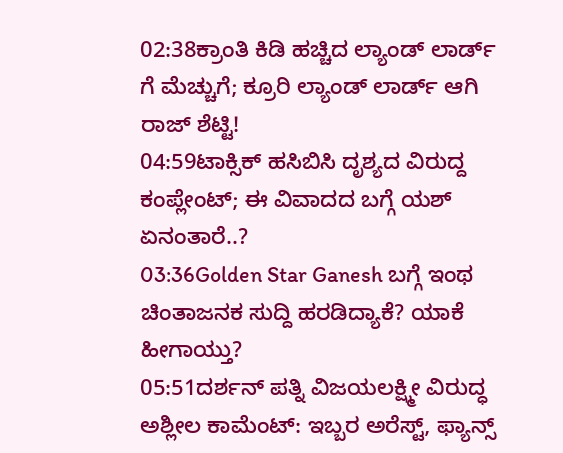02:38ಕ್ರಾಂತಿ ಕಿಡಿ ಹಚ್ಚಿದ ಲ್ಯಾಂಡ್ ಲಾರ್ಡ್ ಗೆ ಮೆಚ್ಚುಗೆ; ಕ್ರೂರಿ ಲ್ಯಾಂಡ್ ಲಾರ್ಡ್ ಆಗಿ ರಾಜ್ ಶೆಟ್ಟಿ!
04:59ಟಾಕ್ಸಿಕ್ ಹಸಿಬಿಸಿ ದೃಶ್ಯದ ವಿರುದ್ದ ಕಂಪ್ಲೇಂಟ್; ಈ ವಿವಾದದ ಬಗ್ಗೆ ಯಶ್ ಏನಂತಾರೆ..?
03:36Golden Star Ganesh ಬಗ್ಗೆ ಇಂಥ ಚಿಂತಾಜನಕ ಸುದ್ದಿ ಹರಡಿದ್ಯಾಕೆ? ಯಾಕೆ ಹೀಗಾಯ್ತು?
05:51ದರ್ಶನ್ ಪತ್ನಿ ವಿಜಯಲಕ್ಷ್ಮೀ ವಿರುದ್ಧ ಅಶ್ಲೀಲ ಕಾಮೆಂಟ್: ಇಬ್ಬರ ಅರೆಸ್ಟ್, ಫ್ಯಾನ್ಸ್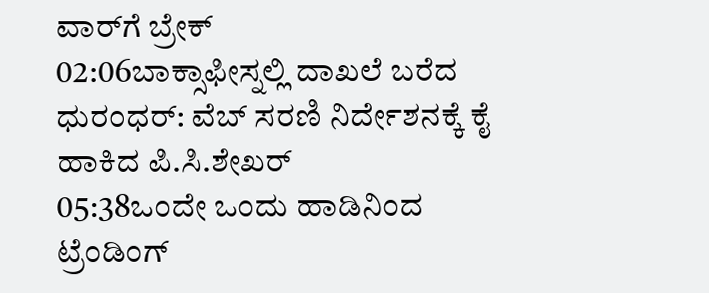ವಾರ್‌ಗೆ ಬ್ರೇಕ್
02:06ಬಾಕ್ಸಾಫೀಸ್ನಲ್ಲಿ ದಾಖಲೆ ಬರೆದ ಧುರಂಧರ್: ವೆಬ್ ಸರಣಿ ನಿರ್ದೇಶನಕ್ಕೆ ಕೈ ಹಾಕಿದ ಪಿ.ಸಿ.ಶೇಖರ್
05:38ಒಂದೇ ಒಂದು ಹಾಡಿನಿಂದ ಟ್ರೆಂಡಿಂಗ್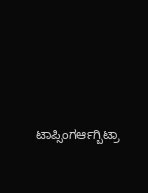ಟಾಪ್ಸಿಂಗರ್ಆಗ್ಬಿಟ್ರಾ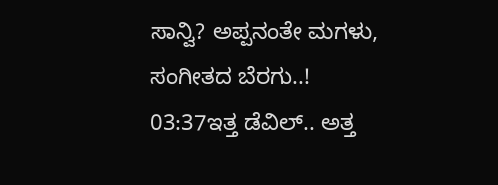ಸಾನ್ವಿ? ಅಪ್ಪನಂತೇ ಮಗಳು, ಸಂಗೀತದ ಬೆರಗು..!
03:37ಇತ್ತ ಡೆವಿಲ್.. ಅತ್ತ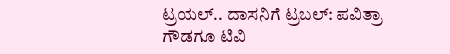ಟ್ರಯಲ್.. ದಾಸನಿಗೆ ಟ್ರಬಲ್: ಪವಿತ್ರಾ ಗೌಡಗೂ ಟಿವಿ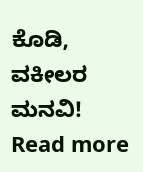ಕೊಡಿ, ವಕೀಲರ ಮನವಿ!
Read more